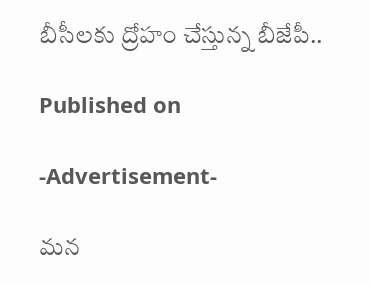బీసీలకు ద్రోహం చేస్తున్న బీజేపీ..

Published on

-Advertisement-

మన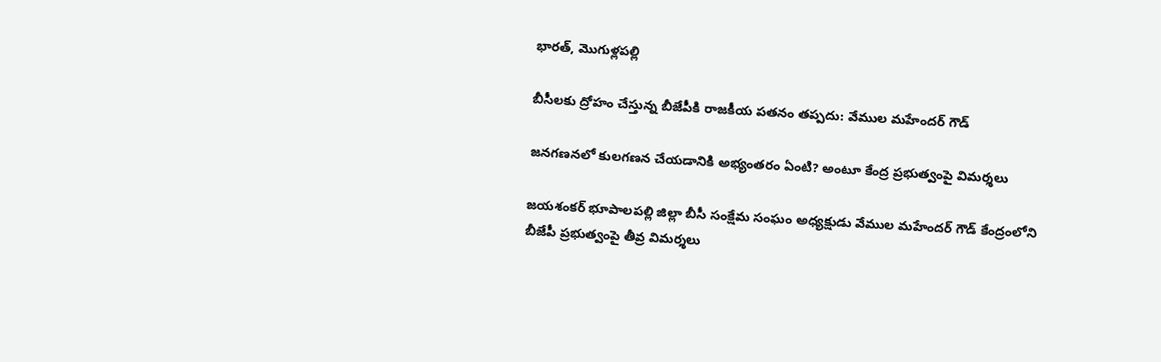భారత్, మొగుళ్లపల్లి

బీసీలకు ద్రోహం చేస్తున్న బీజేపీకి రాజకీయ పతనం తప్పదు: వేముల మహేందర్ గౌడ్

జనగణనలో కులగణన చేయడానికి అభ్యంతరం ఏంటి? అంటూ కేంద్ర ప్రభుత్వంపై విమర్శలు

జయశంకర్ భూపాలపల్లి జిల్లా బీసీ సంక్షేమ సంఘం అధ్యక్షుడు వేముల మహేందర్ గౌడ్ కేంద్రంలోని బీజేపీ ప్రభుత్వంపై తీవ్ర విమర్శలు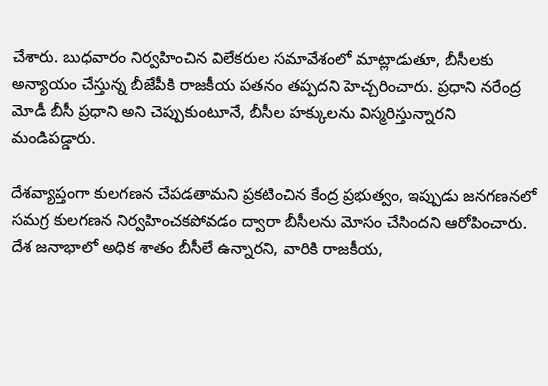చేశారు. బుధవారం నిర్వహించిన విలేకరుల సమావేశంలో మాట్లాడుతూ, బీసీలకు అన్యాయం చేస్తున్న బీజేపీకి రాజకీయ పతనం తప్పదని హెచ్చరించారు. ప్రధాని నరేంద్ర మోడీ బీసీ ప్రధాని అని చెప్పుకుంటూనే, బీసీల హక్కులను విస్మరిస్తున్నారని మండిపడ్డారు.

దేశవ్యాప్తంగా కులగణన చేపడతామని ప్రకటించిన కేంద్ర ప్రభుత్వం, ఇప్పుడు జనగణనలో సమగ్ర కులగణన నిర్వహించకపోవడం ద్వారా బీసీలను మోసం చేసిందని ఆరోపించారు. దేశ జనాభాలో అధిక శాతం బీసీలే ఉన్నారని, వారికి రాజకీయ,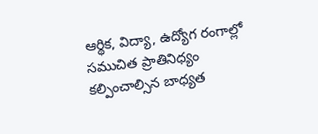ఆర్థిక, విద్యా, ఉద్యోగ రంగాల్లో సముచిత ప్రాతినిధ్యం కల్పించాల్సిన బాధ్యత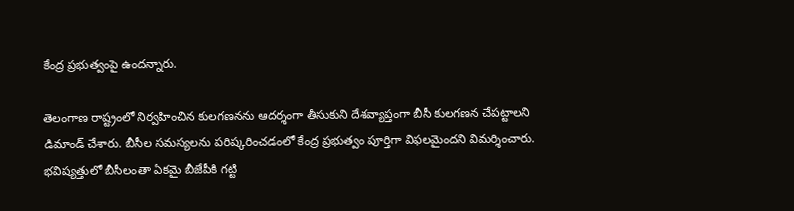కేంద్ర ప్రభుత్వంపై ఉందన్నారు.

తెలంగాణ రాష్ట్రంలో నిర్వహించిన కులగణనను ఆదర్శంగా తీసుకుని దేశవ్యాప్తంగా బీసీ కులగణన చేపట్టాలని డిమాండ్ చేశారు. బీసీల సమస్యలను పరిష్కరించడంలో కేంద్ర ప్రభుత్వం పూర్తిగా విఫలమైందని విమర్శించారు. భవిష్యత్తులో బీసీలంతా ఏకమై బీజేపీకి గట్టి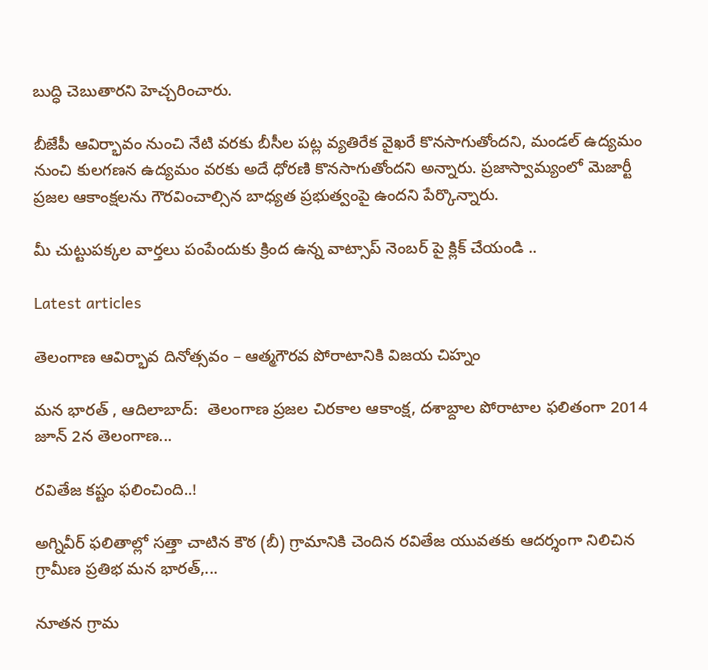బుద్ధి చెబుతారని హెచ్చరించారు.

బీజేపీ ఆవిర్భావం నుంచి నేటి వరకు బీసీల పట్ల వ్యతిరేక వైఖరే కొనసాగుతోందని, మండల్ ఉద్యమం నుంచి కులగణన ఉద్యమం వరకు అదే ధోరణి కొనసాగుతోందని అన్నారు. ప్రజాస్వామ్యంలో మెజార్టీ ప్రజల ఆకాంక్షలను గౌరవించాల్సిన బాధ్యత ప్రభుత్వంపై ఉందని పేర్కొన్నారు.

మీ చుట్టుపక్కల వార్తలు పంపేందుకు క్రింద ఉన్న వాట్సాప్ నెంబర్ పై క్లిక్ చేయండి ..

Latest articles

తెలంగాణ ఆవిర్భావ దినోత్సవం – ఆత్మగౌరవ పోరాటానికి విజయ చిహ్నం

మన భారత్ , ఆదిలాబాద్:  తెలంగాణ ప్రజల చిరకాల ఆకాంక్ష, దశాబ్దాల పోరాటాల ఫలితంగా 2014 జూన్ 2న తెలంగాణ...

రవితేజ కష్టం ఫలించింది..!

అగ్నివీర్ ఫలితాల్లో సత్తా చాటిన కౌఠ (బీ) గ్రామానికి చెందిన రవితేజ యువతకు ఆదర్శంగా నిలిచిన గ్రామీణ ప్రతిభ మన భారత్,...

నూతన గ్రామ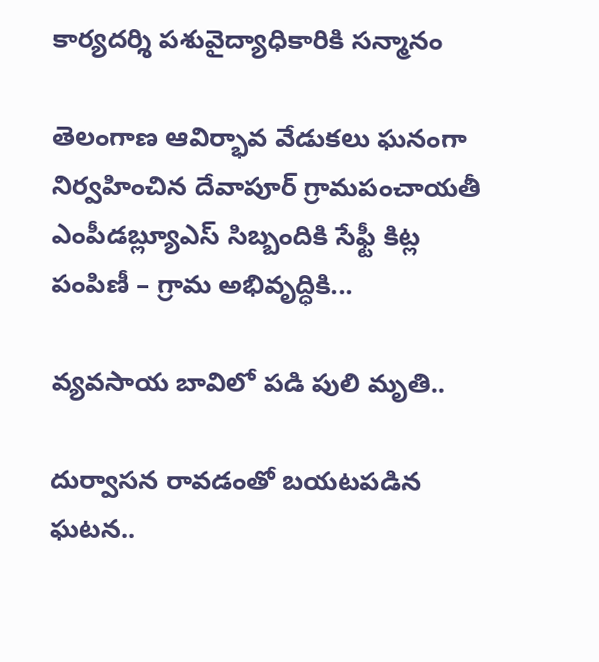కార్యదర్శి పశువైద్యాధికారికి సన్మానం

తెలంగాణ ఆవిర్భావ వేడుకలు ఘనంగా నిర్వహించిన దేవాపూర్ గ్రామపంచాయతీ ఎంపీడబ్ల్యూఎస్ సిబ్బందికి సేఫ్టీ కిట్ల పంపిణీ – గ్రామ అభివృద్ధికి...

వ్యవసాయ బావిలో పడి పులి మృతి..

దుర్వాసన రావడంతో బయటపడిన ఘటన..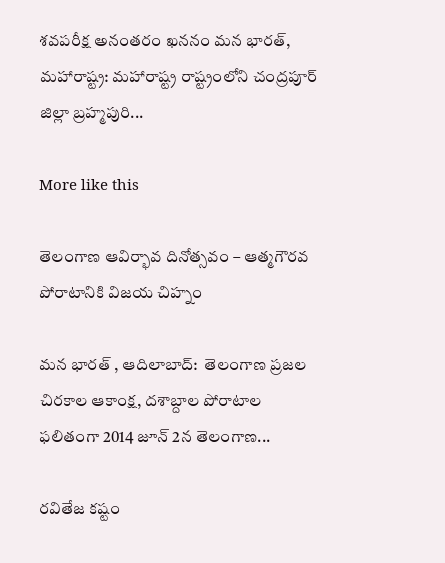శవపరీక్ష అనంతరం ఖననం మన భారత్, మహారాష్ట్ర: మహారాష్ట్ర రాష్ట్రంలోని చంద్రపూర్ జిల్లా బ్రహ్మపురి...

More like this

తెలంగాణ ఆవిర్భావ దినోత్సవం – ఆత్మగౌరవ పోరాటానికి విజయ చిహ్నం

మన భారత్ , ఆదిలాబాద్:  తెలంగాణ ప్రజల చిరకాల ఆకాంక్ష, దశాబ్దాల పోరాటాల ఫలితంగా 2014 జూన్ 2న తెలంగాణ...

రవితేజ కష్టం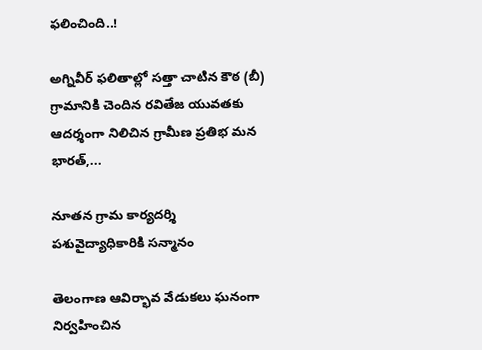ఫలించింది..!

అగ్నివీర్ ఫలితాల్లో సత్తా చాటిన కౌఠ (బీ) గ్రామానికి చెందిన రవితేజ యువతకు ఆదర్శంగా నిలిచిన గ్రామీణ ప్రతిభ మన భారత్,...

నూతన గ్రామ కార్యదర్శి పశువైద్యాధికారికి సన్మానం

తెలంగాణ ఆవిర్భావ వేడుకలు ఘనంగా నిర్వహించిన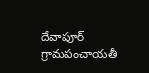దేవాపూర్ గ్రామపంచాయతీ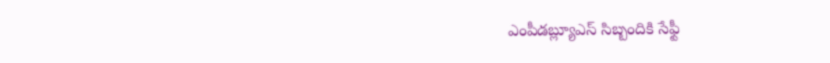ఎంపీడబ్ల్యూఎస్ సిబ్బందికి సేఫ్టీ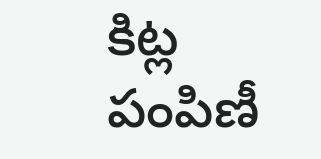కిట్ల పంపిణీ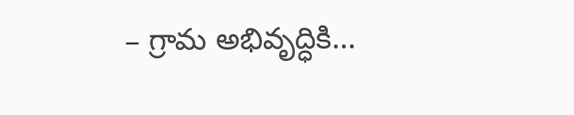– గ్రామ అభివృద్ధికి...